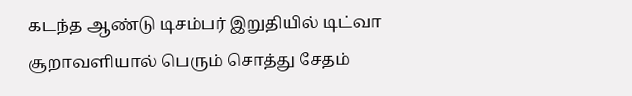கடந்த ஆண்டு டிசம்பர் இறுதியில் டிட்வா சூறாவளியால் பெரும் சொத்து சேதம்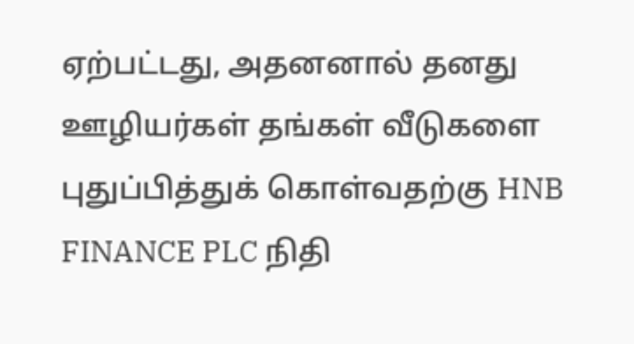ஏற்பட்டது, அதனனால் தனது ஊழியர்கள் தங்கள் வீடுகளை புதுப்பித்துக் கொள்வதற்கு HNB FINANCE PLC நிதி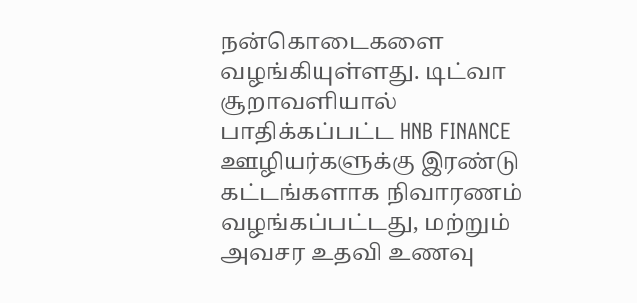நன்கொடைகளை வழங்கியுள்ளது. டிட்வா சூறாவளியால் பாதிக்கப்பட்ட HNB FINANCE ஊழியர்களுக்கு இரண்டு கட்டங்களாக நிவாரணம் வழங்கப்பட்டது, மற்றும் அவசர உதவி உணவு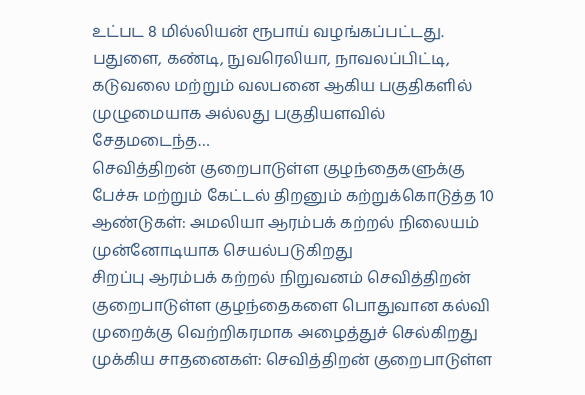உட்பட 8 மில்லியன் ரூபாய் வழங்கப்பட்டது. பதுளை, கண்டி, நுவரெலியா, நாவலப்பிட்டி, கடுவலை மற்றும் வலபனை ஆகிய பகுதிகளில் முழுமையாக அல்லது பகுதியளவில் சேதமடைந்த…
செவித்திறன் குறைபாடுள்ள குழந்தைகளுக்கு பேச்சு மற்றும் கேட்டல் திறனும் கற்றுக்கொடுத்த 10 ஆண்டுகள்: அமலியா ஆரம்பக் கற்றல் நிலையம் முன்னோடியாக செயல்படுகிறது
சிறப்பு ஆரம்பக் கற்றல் நிறுவனம் செவித்திறன் குறைபாடுள்ள குழந்தைகளை பொதுவான கல்வி முறைக்கு வெற்றிகரமாக அழைத்துச் செல்கிறது முக்கிய சாதனைகள்: செவித்திறன் குறைபாடுள்ள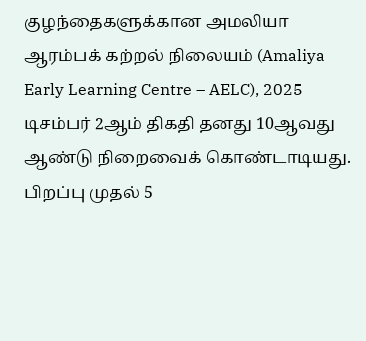குழந்தைகளுக்கான அமலியா ஆரம்பக் கற்றல் நிலையம் (Amaliya Early Learning Centre – AELC), 2025 டிசம்பர் 2ஆம் திகதி தனது 10ஆவது ஆண்டு நிறைவைக் கொண்டாடியது. பிறப்பு முதல் 5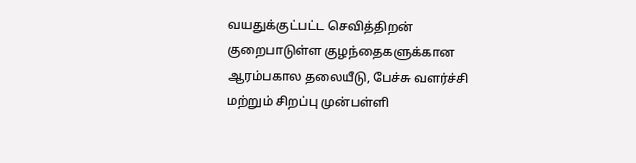வயதுக்குட்பட்ட செவித்திறன் குறைபாடுள்ள குழந்தைகளுக்கான ஆரம்பகால தலையீடு, பேச்சு வளர்ச்சி மற்றும் சிறப்பு முன்பள்ளி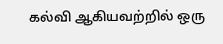கல்வி ஆகியவற்றில் ஒரு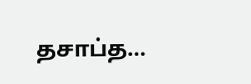தசாப்த…